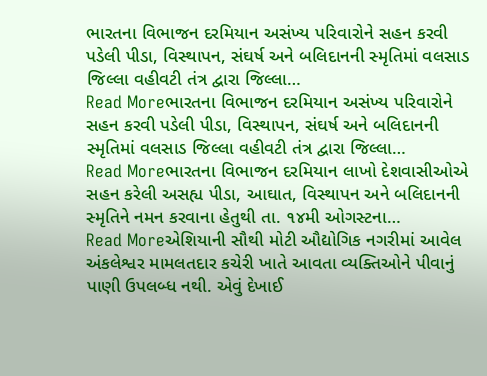ભારતના વિભાજન દરમિયાન અસંખ્ય પરિવારોને સહન કરવી પડેલી પીડા, વિસ્થાપન, સંઘર્ષ અને બલિદાનની સ્મૃતિમાં વલસાડ જિલ્લા વહીવટી તંત્ર દ્વારા જિલ્લા…
Read Moreભારતના વિભાજન દરમિયાન અસંખ્ય પરિવારોને સહન કરવી પડેલી પીડા, વિસ્થાપન, સંઘર્ષ અને બલિદાનની સ્મૃતિમાં વલસાડ જિલ્લા વહીવટી તંત્ર દ્વારા જિલ્લા…
Read Moreભારતના વિભાજન દરમિયાન લાખો દેશવાસીઓએ સહન કરેલી અસહ્ય પીડા, આઘાત, વિસ્થાપન અને બલિદાનની સ્મૃતિને નમન કરવાના હેતુથી તા. ૧૪મી ઓગસ્ટના…
Read Moreએશિયાની સૌથી મોટી ઔદ્યોગિક નગરીમાં આવેલ અંકલેશ્વર મામલતદાર કચેરી ખાતે આવતા વ્યક્તિઓને પીવાનું પાણી ઉપલબ્ધ નથી. એવું દેખાઈ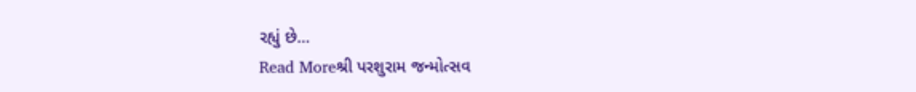રહ્યું છે…
Read Moreશ્રી પરશુરામ જન્મોત્સવ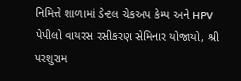નિમિત્તે શાળામાં ડેન્ટલ ચેકઅપ કેમ્પ અને HPV પેપીલો વાયરસ રસીકરણ સેમિનાર યોજાયો, શ્રી પરશુરામ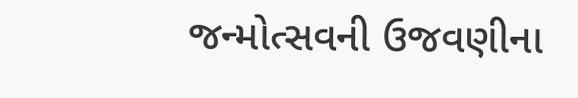જન્મોત્સવની ઉજવણીના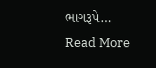ભાગરૂપે…
Read More